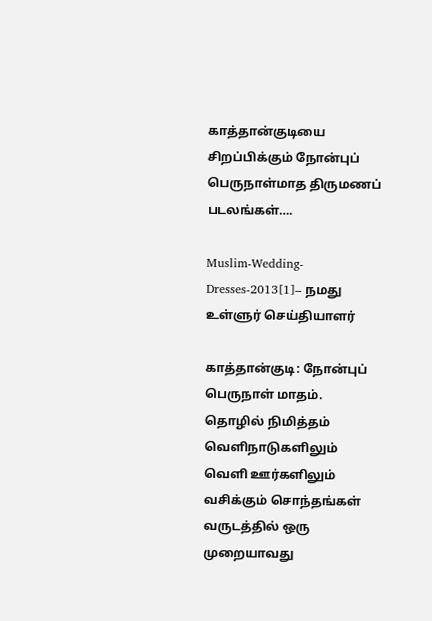காத்தான்குடியை சிறப்பிக்கும் நோன்புப் பெருநாள்மாத திருமணப் படலங்கள்….

Muslim-Wedding-Dresses-2013[1]– நமது உள்ளுர் செய்தியாளர்

காத்தான்குடி: நோன்புப் பெருநாள் மாதம். தொழில் நிமித்தம்  வெளிநாடுகளிலும் வெளி ஊர்களிலும் வசிக்கும் சொந்தங்கள் வருடத்தில் ஒரு முறையாவது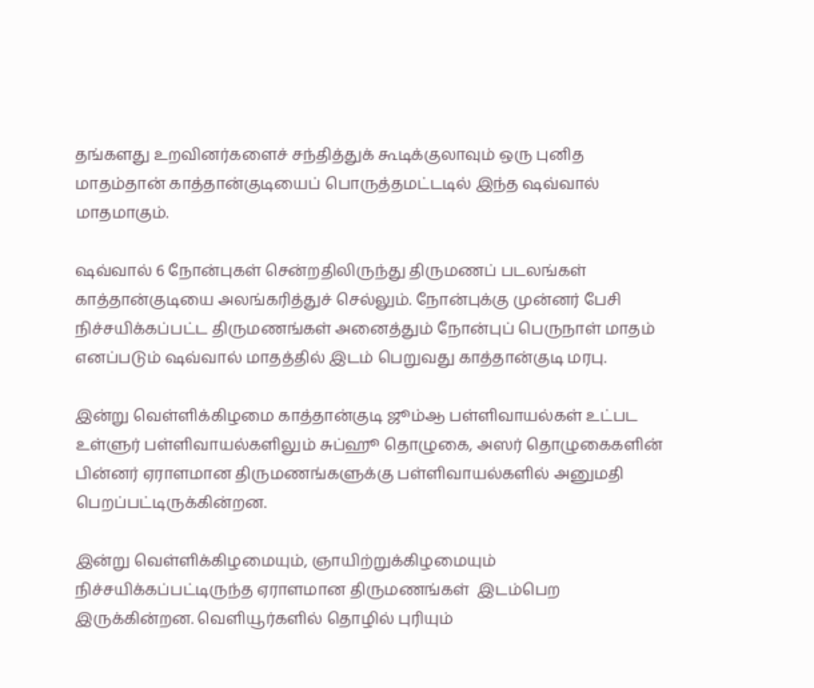தங்களது உறவினர்களைச் சந்தித்துக் கூடிக்குலாவும் ஒரு புனித மாதம்தான் காத்தான்குடியைப் பொருத்தமட்டடில் இந்த ஷவ்வால் மாதமாகும்.

ஷவ்வால் 6 நோன்புகள் சென்றதிலிருந்து திருமணப் படலங்கள் காத்தான்குடியை அலங்கரித்துச் செல்லும். நோன்புக்கு முன்னர் பேசி நிச்சயிக்கப்பட்ட திருமணங்கள் அனைத்தும் நோன்புப் பெருநாள் மாதம் எனப்படும் ஷவ்வால் மாதத்தில் இடம் பெறுவது காத்தான்குடி மரபு.

இன்று வெள்ளிக்கிழமை காத்தான்குடி ஜூம்ஆ பள்ளிவாயல்கள் உட்பட உள்ளுர் பள்ளிவாயல்களிலும் சுப்ஹூ தொழுகை, அஸர் தொழுகைகளின் பின்னர் ஏராளமான திருமணங்களுக்கு பள்ளிவாயல்களில் அனுமதி பெறப்பட்டிருக்கின்றன.

இன்று வெள்ளிக்கிழமையும், ஞாயிற்றுக்கிழமையும் நிச்சயிக்கப்பட்டிருந்த ஏராளமான திருமணங்கள்  இடம்பெற இருக்கின்றன. வெளியூர்களில் தொழில் புரியும்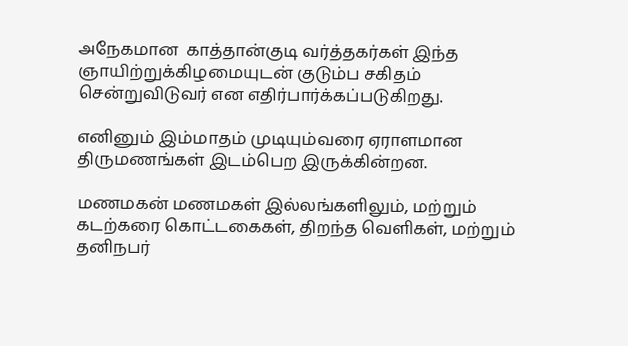அநேகமான  காத்தான்குடி வர்த்தகர்கள் இந்த ஞாயிற்றுக்கிழமையுடன் குடும்ப சகிதம் சென்றுவிடுவர் என எதிர்பார்க்கப்படுகிறது.

எனினும் இம்மாதம் முடியும்வரை ஏராளமான திருமணங்கள் இடம்பெற இருக்கின்றன.

மணமகன் மணமகள் இல்லங்களிலும், மற்றும் கடற்கரை கொட்டகைகள், திறந்த வெளிகள், மற்றும் தனிநபர்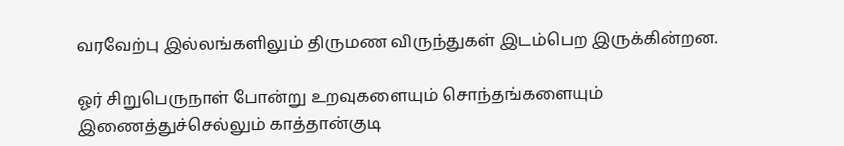வரவேற்பு இல்லங்களிலும் திருமண விருந்துகள் இடம்பெற இருக்கின்றன.

ஓர் சிறுபெருநாள் போன்று உறவுகளையும் சொந்தங்களையும் இணைத்துச்செல்லும் காத்தான்குடி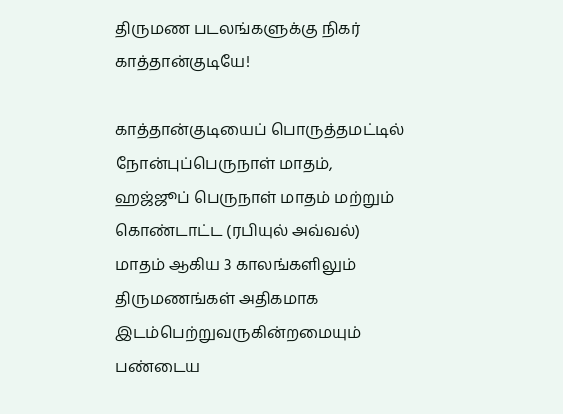திருமண படலங்களுக்கு நிகர் காத்தான்குடியே!

காத்தான்குடியைப் பொருத்தமட்டில் நோன்புப்பெருநாள் மாதம், ஹஜ்ஜூப் பெருநாள் மாதம் மற்றும் கொண்டாட்ட (ரபியுல் அவ்வல்) மாதம் ஆகிய 3 காலங்களிலும் திருமணங்கள் அதிகமாக இடம்பெற்றுவருகின்றமையும் பண்டைய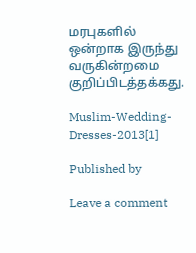மரபுகளில் ஒன்றாக இருந்து வருகின்றமை குறிப்பிடத்தக்கது.

Muslim-Wedding-Dresses-2013[1]

Published by

Leave a comment